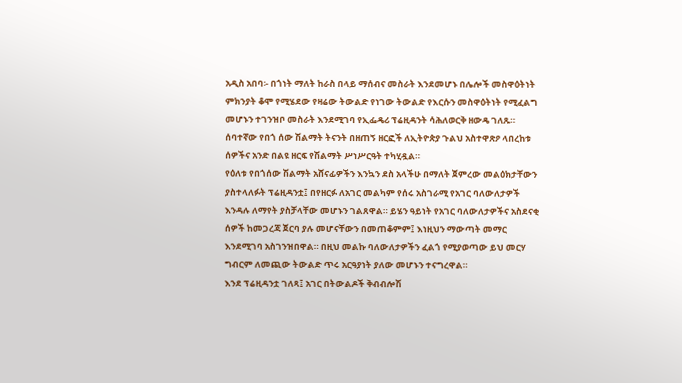አዲስ አበባ፡- በጎነት ማለት ከራስ በላይ ማሰብና መስራት እንደመሆኑ በሌሎች መስዋዕትነት ምክንያት ቆሞ የሚሄደው የዛሬው ትውልድ የነገው ትውልድ የእርሱን መስዋዕትነት የሚፈልግ መሆኑን ተገንዝቦ መስራት እንደሚገባ የኢፌዴሪ ፕሬዚዳንት ሳሕለወርቅ ዘውዴ ገለጹ።
ሰባተኛው የበጎ ሰው ሽልማት ትናንት በዘጠኝ ዘርፎች ለኢትዮጵያ ጉልህ አስተዋጽዖ ላበረከቱ ሰዎችና አንድ በልዩ ዘርፍ የሽልማት ሥነሥርዓት ተካሂዷል።
የዕለቱ የበጎሰው ሽልማት አሸናፊዎችን እንኳን ደስ አላችሁ በማለት ጀምረው መልዕክታቸውን ያስተላለፉት ፕሬዚዳንቷ፤ በየዘርፉ ለአገር መልካም የሰሩ አስገራሚ የአገር ባለውለታዎች እንዳሉ ለማየት ያስቻላቸው መሆኑን ገልጸዋል። ይሄን ዓይነት የአገር ባለውለታዎችና አስደናቂ ሰዎች ከመጋረጃ ጀርባ ያሉ መሆናቸውን በመጠቆምም፤ እነዚህን ማውጣት መማር እንደሚገባ አስገንዝበዋል። በዚህ መልኩ ባለውለታዎችን ፈልጎ የሚያወጣው ይህ መርሃ ግብርም ለመጪው ትውልድ ጥሩ አርዓያነት ያለው መሆኑን ተናግረዋል።
እንደ ፕሬዚዳንቷ ገለጻ፤ አገር በትውልዶች ቅብብሎሽ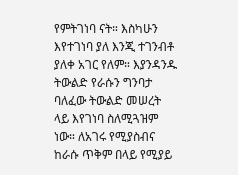የምትገነባ ናት። እስካሁን እየተገነባ ያለ እንጂ ተገንብቶ ያለቀ አገር የለም። እያንዳንዱ ትውልድ የራሱን ግንባታ ባለፈው ትውልድ መሠረት ላይ እየገነባ ስለሚጓዝም ነው። ለአገሩ የሚያስብና ከራሱ ጥቅም በላይ የሚያይ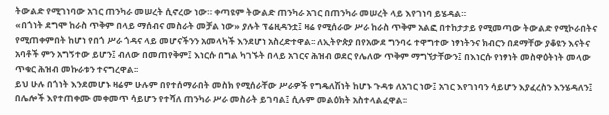ትውልድ የሚገነባው አገር ጠንካራ መሠረት ሲኖረው ነው። ቀጣዩም ትውልድ ጠንካራ አገር በጠንካራ መሠረት ላይ እየገነባ ይሄዳል።
«በጎነት ደግሞ ከራስ ጥቅም በላይ ማሰብና መስራት መቻል ነው» ያሉት ፕሬዚዳንቷ፤ ዛሬ የሚሰራው ሥራ ከራስ ጥቅም አልፎ በተከታታይ የሚመጣው ትውልድ የሚኮራበትና የሚጠቀምበት ከሆነ የበጎ ሥራ ጎዳና ላይ መሆናችንን አመላካች እንደሆነ አስረድተዋል፡፡ ለኢትዮጵያ በየአውደ ግንባሩ ተዋግተው ነፃነትንና ክብርን በደማቸው ያቆዩን እናትና አባቶች ምን አግኝተው ይሆን፤ ብለው በመጠየቅም፤ እነርሱ በግል ካገኙት በላይ አገርና ሕዝብ ወደር የሌለው ጥቅም ማግኘታቸውን፤ በእነርሱ የነፃነት መስዋዕትነት መላው ጥቁር ሕዝብ መኩራቱን ተናግረዋል፡፡
ይህ ሁሉ በጎነት እንደመሆኑ ዛሬም ሁሉም በየተሰማራበት መስክ የሚሰራቸው ሥራዎች የግዴለሽነት ከሆኑ ጉዳቱ ለአገር ነው፤ አገር እየገነባን ሳይሆን እያፈረስን እንሄዳለን፤ በሌሎች እየተጠቀሙ መቀመጥ ሳይሆን የተሻለ ጠንካራ ሥራ መስራት ይገባል፤ ሲሉም መልዕክት አስተላልፈዋል፡፡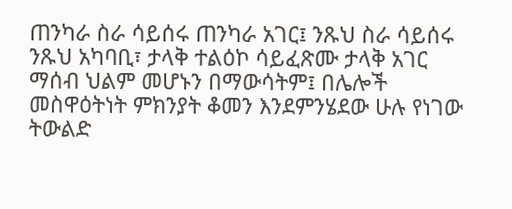ጠንካራ ስራ ሳይሰሩ ጠንካራ አገር፤ ንጹህ ስራ ሳይሰሩ ንጹህ አካባቢ፣ ታላቅ ተልዕኮ ሳይፈጽሙ ታላቅ አገር ማሰብ ህልም መሆኑን በማውሳትም፤ በሌሎች መስዋዕትነት ምክንያት ቆመን እንደምንሄደው ሁሉ የነገው ትውልድ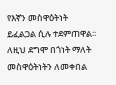የእኛን መስዋዕትነት ይፈልጋል ሲሉ ተደምጠዋል፡፡ ለዚህ ደግሞ በጎነት ማለት መስዋዕትነትን ለመቀበል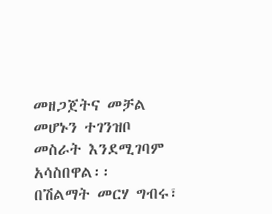መዘጋጀትና መቻል መሆኑን ተገንዝቦ መስራት እንደሚገባም አሳስበዋል፡፡
በሽልማት መርሃ ግብሩ፣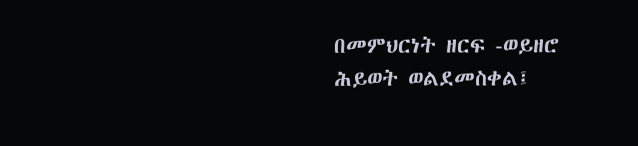በመምህርነት ዘርፍ -ወይዘሮ ሕይወት ወልደመስቀል፤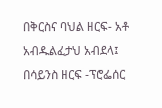በቅርስና ባህል ዘርፍ- አቶ አብዱልፈታህ አብደላ፤ በሳይንስ ዘርፍ -ፕሮፌሰር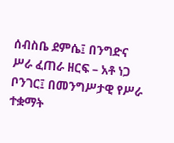ሰብስቤ ደምሴ፤ በንግድና ሥራ ፈጠራ ዘርፍ – አቶ ነጋ ቦንገር፤ በመንግሥታዊ የሥራ ተቋማት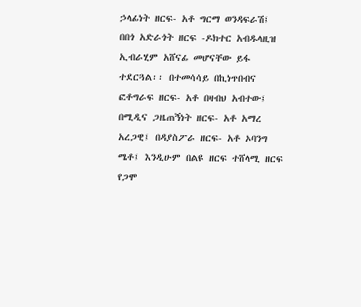ኃላፊነት ዘርፍ- አቶ ግርማ ወንዳፍራሽ፤ በበጎ አድራጎት ዘርፍ -ዶክተር አብዱላዚዝ ኢብራሂም አሸናፊ መሆናቸው ይፋ ተደርጓል፡፡ በተመሳሳይ በኪነጥበብና ፎቶግራፍ ዘርፍ- አቶ በዛብህ አብተው፤ በሚዲና ጋዜጠኝነት ዘርፍ- አቶ አማረ አረጋዊ፤ በዳያስፖራ ዘርፍ- አቶ ኦባንግ ሜቶ፤ እንዲሁም በልዩ ዘርፍ ተሸላሚ ዘርፍ የጋሞ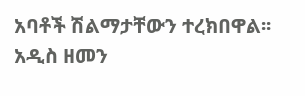አባቶች ሽልማታቸውን ተረክበዋል፡፡
አዲስ ዘመን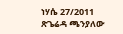ነሃሴ 27/2011
ጽጌሬዳ ጫንያለው